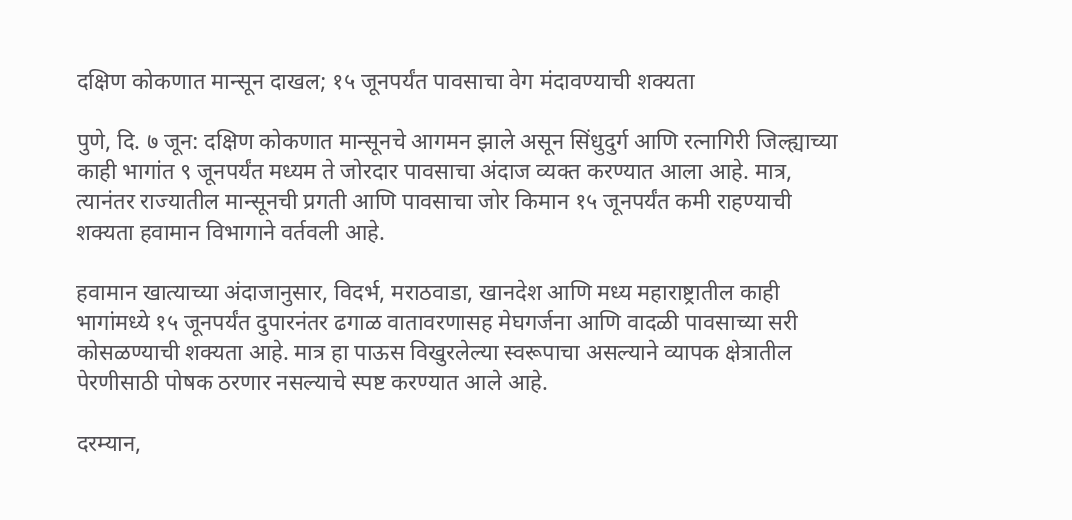दक्षिण कोकणात मान्सून दाखल; १५ जूनपर्यंत पावसाचा वेग मंदावण्याची शक्यता

पुणे, दि. ७ जून: दक्षिण कोकणात मान्सूनचे आगमन झाले असून सिंधुदुर्ग आणि रत्नागिरी जिल्ह्याच्या काही भागांत ९ जूनपर्यंत मध्यम ते जोरदार पावसाचा अंदाज व्यक्त करण्यात आला आहे. मात्र, त्यानंतर राज्यातील मान्सूनची प्रगती आणि पावसाचा जोर किमान १५ जूनपर्यंत कमी राहण्याची शक्यता हवामान विभागाने वर्तवली आहे.

हवामान खात्याच्या अंदाजानुसार, विदर्भ, मराठवाडा, खानदेश आणि मध्य महाराष्ट्रातील काही भागांमध्ये १५ जूनपर्यंत दुपारनंतर ढगाळ वातावरणासह मेघगर्जना आणि वादळी पावसाच्या सरी कोसळण्याची शक्यता आहे. मात्र हा पाऊस विखुरलेल्या स्वरूपाचा असल्याने व्यापक क्षेत्रातील पेरणीसाठी पोषक ठरणार नसल्याचे स्पष्ट करण्यात आले आहे.

दरम्यान,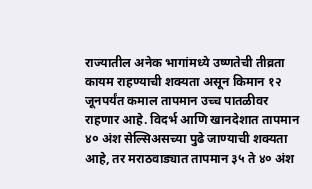राज्यातील अनेक भागांमध्ये उष्णतेची तीव्रता कायम राहण्याची शक्यता असून किमान १२ जूनपर्यंत कमाल तापमान उच्च पातळीवर राहणार आहे. विदर्भ आणि खानदेशात तापमान ४० अंश सेल्सिअसच्या पुढे जाण्याची शक्यता आहे, तर मराठवाड्यात तापमान ३५ ते ४० अंश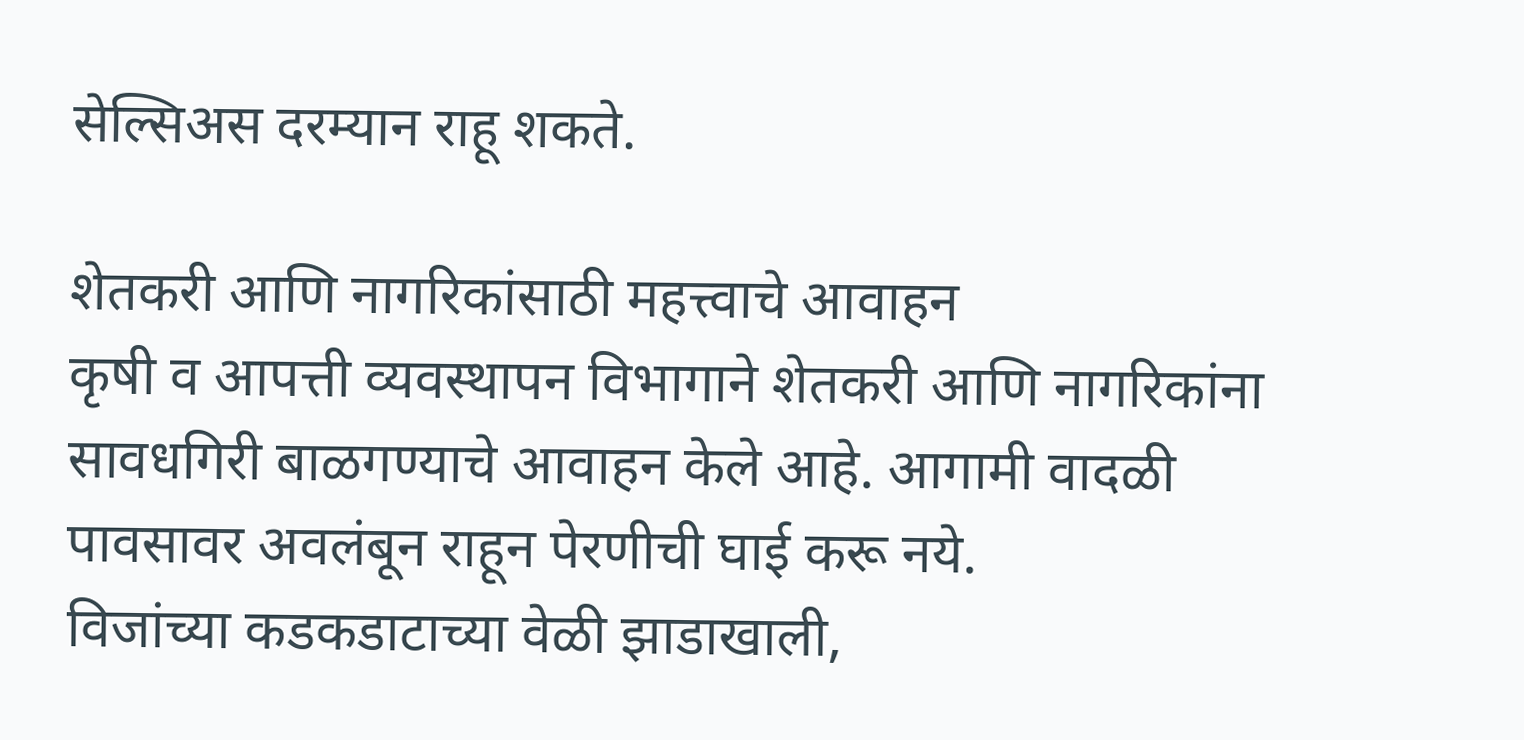सेल्सिअस दरम्यान राहू शकते.

शेतकरी आणि नागरिकांसाठी महत्त्वाचे आवाहन
कृषी व आपत्ती व्यवस्थापन विभागाने शेतकरी आणि नागरिकांना सावधगिरी बाळगण्याचे आवाहन केले आहे. आगामी वादळी पावसावर अवलंबून राहून पेरणीची घाई करू नये.
विजांच्या कडकडाटाच्या वेळी झाडाखाली,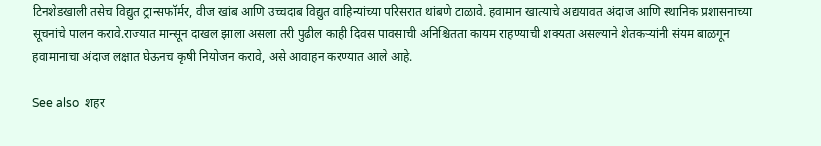टिनशेडखाली तसेच विद्युत ट्रान्सफॉर्मर, वीज खांब आणि उच्चदाब विद्युत वाहिन्यांच्या परिसरात थांबणे टाळावे. हवामान खात्याचे अद्ययावत अंदाज आणि स्थानिक प्रशासनाच्या सूचनांचे पालन करावे.राज्यात मान्सून दाखल झाला असला तरी पुढील काही दिवस पावसाची अनिश्चितता कायम राहण्याची शक्यता असल्याने शेतकऱ्यांनी संयम बाळगून हवामानाचा अंदाज लक्षात घेऊनच कृषी नियोजन करावे, असे आवाहन करण्यात आले आहे.

See also  शहर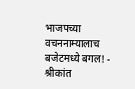भाजपच्या वचननाम्यालाच बजेटमध्ये बगल! - श्रीकांत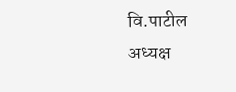वि.पाटील अध्यक्ष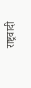राष्ट्रवादी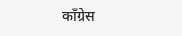काँग्रेस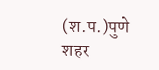(श.प.)पुणे शहर